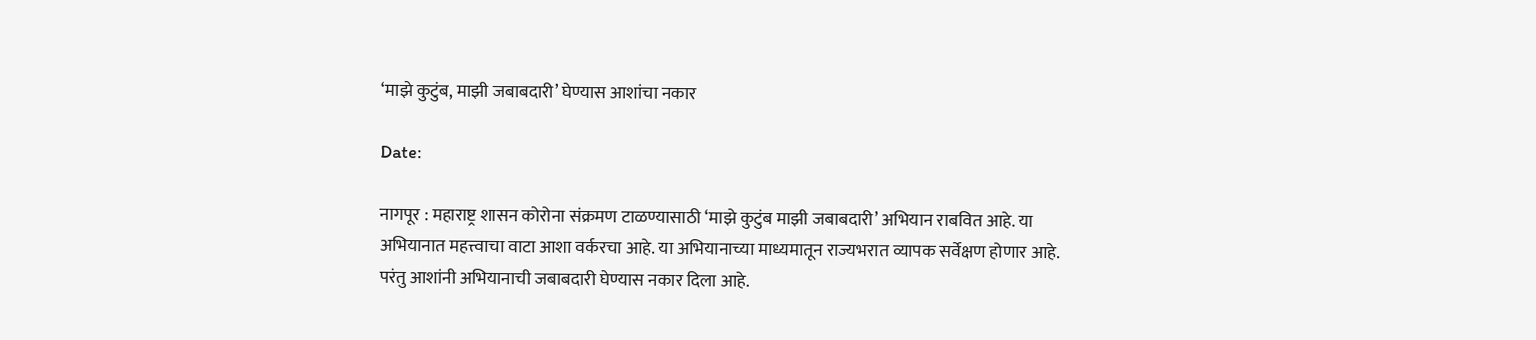‘माझे कुटुंब, माझी जबाबदारी’ घेण्यास आशांचा नकार

Date:

नागपूर : महाराष्ट्र शासन कोरोना संक्रमण टाळण्यासाठी ‘माझे कुटुंब माझी जबाबदारी’ अभियान राबवित आहे. या अभियानात महत्त्वाचा वाटा आशा वर्करचा आहे. या अभियानाच्या माध्यमातून राज्यभरात व्यापक सर्वेक्षण होणार आहे. परंतु आशांनी अभियानाची जबाबदारी घेण्यास नकार दिला आहे.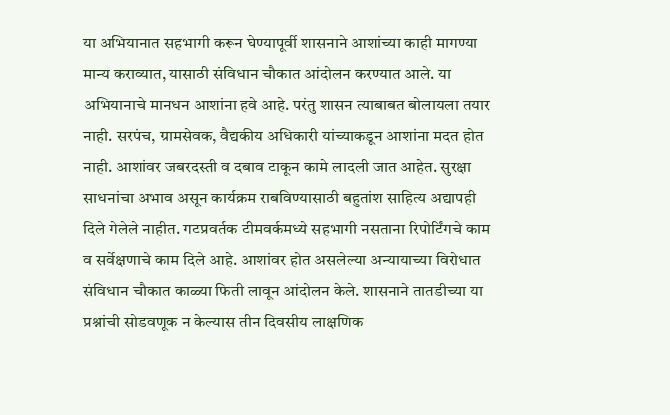या अभियानात सहभागी करून घेण्यापूर्वी शासनाने आशांच्या काही मागण्या मान्य कराव्यात, यासाठी संविधान चौकात आंदोलन करण्यात आले. या अभियानाचे मानधन आशांना हवे आहे. परंतु शासन त्याबाबत बोलायला तयार नाही. सरपंच, ग्रामसेवक, वैद्यकीय अधिकारी यांच्याकडून आशांना मदत होत नाही. आशांवर जबरदस्ती व दबाव टाकून कामे लादली जात आहेत. सुरक्षा साधनांचा अभाव असून कार्यक्रम राबविण्यासाठी बहुतांश साहित्य अद्यापही दिले गेलेले नाहीत. गटप्रवर्तक टीमवर्कमध्ये सहभागी नसताना रिपोर्टिंगचे काम व सर्वेक्षणाचे काम दिले आहे. आशांवर होत असलेल्या अन्यायाच्या विरोधात संविधान चौकात काळ्या फिती लावून आंदोलन केले. शासनाने तातडीच्या या प्रश्नांची सोडवणूक न केल्यास तीन दिवसीय लाक्षणिक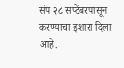संप २८ सप्टेंबरपासून करण्याचा इशारा दिला आहे.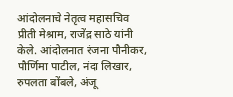आंदोलनाचे नेतृत्व महासचिव प्रीती मेश्राम, राजेंद्र साठे यांनी केले. आंदोलनात रंजना पौनीकर, पौर्णिमा पाटील, नंदा लिखार, रुपलता बोंबले, अंजू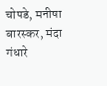चोपडे, मनीषा बारस्कर, मंदा गंधारे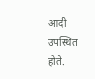आदी उपस्थित होते.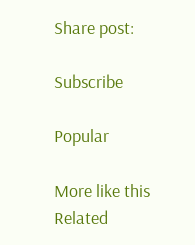Share post:

Subscribe

Popular

More like this
Related